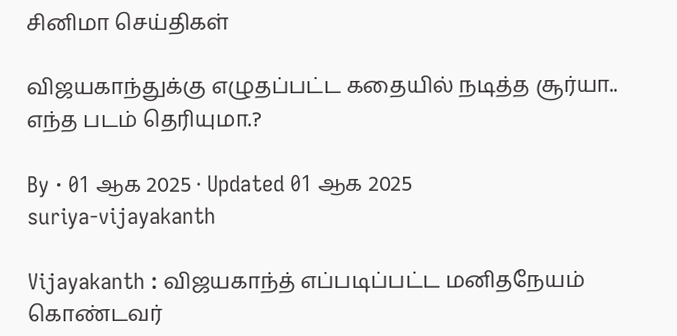சினிமா செய்திகள்

விஜயகாந்துக்கு எழுதப்பட்ட கதையில் நடித்த சூர்யா.. எந்த படம் தெரியுமா.?

By · 01 ஆக 2025 · Updated 01 ஆக 2025
suriya-vijayakanth

Vijayakanth : விஜயகாந்த் எப்படிப்பட்ட மனிதநேயம் கொண்டவர்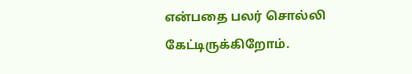என்பதை பலர் சொல்லி கேட்டிருக்கிறோம்.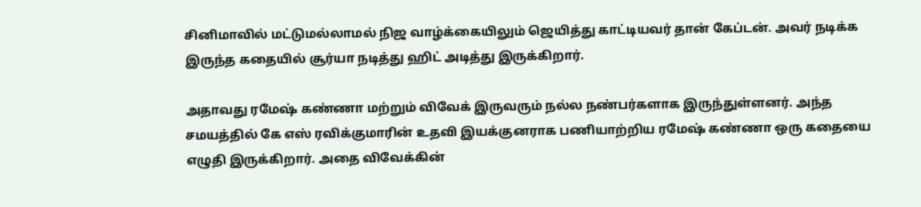சினிமாவில் மட்டுமல்லாமல் நிஜ வாழ்க்கையிலும் ஜெயித்து காட்டியவர் தான் கேப்டன். அவர் நடிக்க இருந்த கதையில் சூர்யா நடித்து ஹிட் அடித்து இருக்கிறார்.

அதாவது ரமேஷ் கண்ணா மற்றும் விவேக் இருவரும் நல்ல நண்பர்களாக இருந்துள்ளனர். அந்த சமயத்தில் கே எஸ் ரவிக்குமாரின் உதவி இயக்குனராக பணியாற்றிய ரமேஷ் கண்ணா ஒரு கதையை எழுதி இருக்கிறார். அதை விவேக்கின்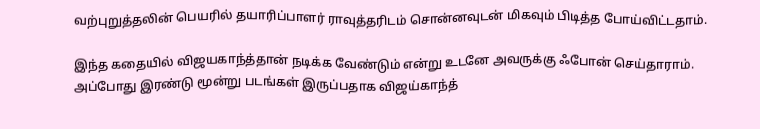வற்புறுத்தலின் பெயரில் தயாரிப்பாளர் ராவுத்தரிடம் சொன்னவுடன் மிகவும் பிடித்த போய்விட்டதாம்.

இந்த கதையில் விஜயகாந்த்தான் நடிக்க வேண்டும் என்று உடனே அவருக்கு ஃபோன் செய்தாராம். அப்போது இரண்டு மூன்று படங்கள் இருப்பதாக விஜய்காந்த்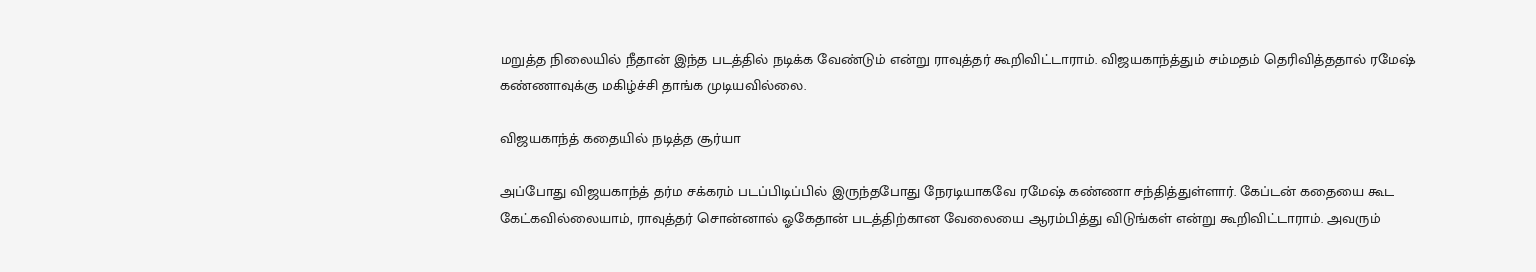மறுத்த நிலையில் நீதான் இந்த படத்தில் நடிக்க வேண்டும் என்று ராவுத்தர் கூறிவிட்டாராம். விஜயகாந்த்தும் சம்மதம் தெரிவித்ததால் ரமேஷ் கண்ணாவுக்கு மகிழ்ச்சி தாங்க முடியவில்லை.

விஜயகாந்த் கதையில் நடித்த சூர்யா

அப்போது விஜயகாந்த் தர்ம சக்கரம் படப்பிடிப்பில் இருந்தபோது நேரடியாகவே ரமேஷ் கண்ணா சந்தித்துள்ளார். கேப்டன் கதையை கூட கேட்கவில்லையாம், ராவுத்தர் சொன்னால் ஓகேதான் படத்திற்கான வேலையை ஆரம்பித்து விடுங்கள் என்று கூறிவிட்டாராம். அவரும்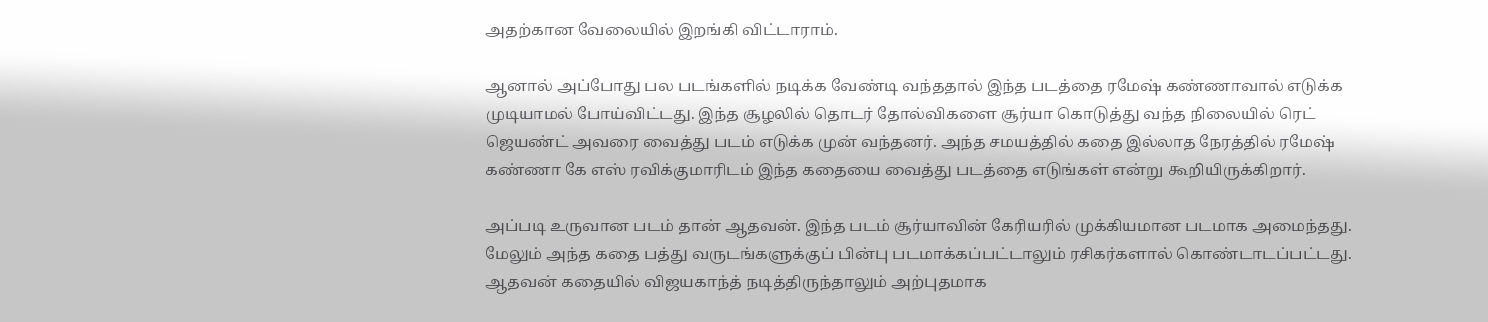அதற்கான வேலையில் இறங்கி விட்டாராம்.

ஆனால் அப்போது பல படங்களில் நடிக்க வேண்டி வந்ததால் இந்த படத்தை ரமேஷ் கண்ணாவால் எடுக்க முடியாமல் போய்விட்டது. இந்த சூழலில் தொடர் தோல்விகளை சூர்யா கொடுத்து வந்த நிலையில் ரெட் ஜெயண்ட் அவரை வைத்து படம் எடுக்க முன் வந்தனர். அந்த சமயத்தில் கதை இல்லாத நேரத்தில் ரமேஷ் கண்ணா கே எஸ் ரவிக்குமாரிடம் இந்த கதையை வைத்து படத்தை எடுங்கள் என்று கூறியிருக்கிறார்.

அப்படி உருவான படம் தான் ஆதவன். இந்த படம் சூர்யாவின் கேரியரில் முக்கியமான படமாக அமைந்தது. மேலும் அந்த கதை பத்து வருடங்களுக்குப் பின்பு படமாக்கப்பட்டாலும் ரசிகர்களால் கொண்டாடப்பட்டது. ஆதவன் கதையில் விஜயகாந்த் நடித்திருந்தாலும் அற்புதமாக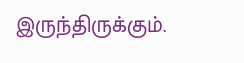இருந்திருக்கும்.